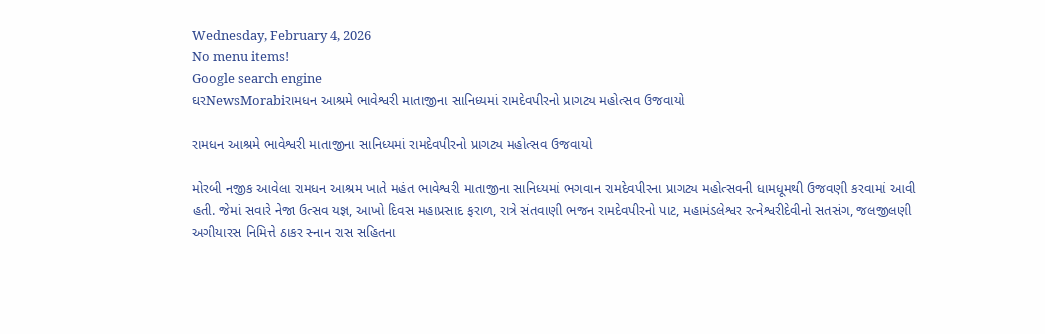Wednesday, February 4, 2026
No menu items!
Google search engine
ઘરNewsMorabiરામધન આશ્રમે ભાવેશ્વરી માતાજીના સાનિધ્યમાં રામદેવપીરનો પ્રાગટ્ય મહોત્સવ ઉજવાયો

રામધન આશ્રમે ભાવેશ્વરી માતાજીના સાનિધ્યમાં રામદેવપીરનો પ્રાગટ્ય મહોત્સવ ઉજવાયો

મોરબી નજીક આવેલા રામધન આશ્રમ ખાતે મહંત ભાવેશ્વરી માતાજીના સાનિધ્યમાં ભગવાન રામદેવપીરના પ્રાગટ્ય મહોત્સવની ધામધૂમથી ઉજવણી કરવામાં આવી હતી. જેમાં સવારે નેજા ઉત્સવ યજ્ઞ, આખો દિવસ મહાપ્રસાદ ફરાળ, રાત્રે સંતવાણી ભજન રામદેવપીરનો પાટ, મહામંડલેશ્વર રત્નેશ્વરીદેવીનો સતસંગ, જલજીલણી અગીયારસ નિમિત્તે ઠાકર સ્નાન રાસ સહિતના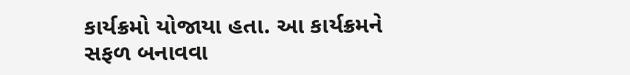કાર્યક્રમો યોજાયા હતા. આ કાર્યક્રમને સફળ બનાવવા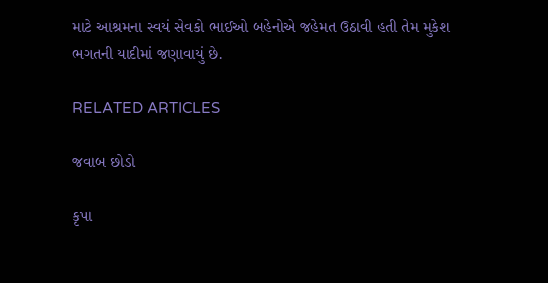માટે આશ્રમના સ્વયં સેવકો ભાઈઓ બહેનોએ જહેમત ઉઠાવી હતી તેમ મુકેશ ભગતની યાદીમાં જણાવાયું છે.

RELATED ARTICLES

જવાબ છોડો

કૃપા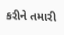કરીને તમારી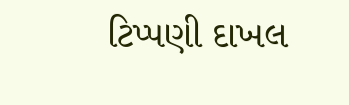ટિપ્પણી દાખલ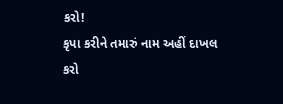કરો!
કૃપા કરીને તમારું નામ અહીં દાખલ કરો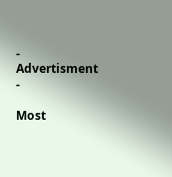- Advertisment -

Most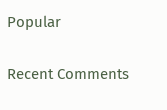Popular

Recent Comments